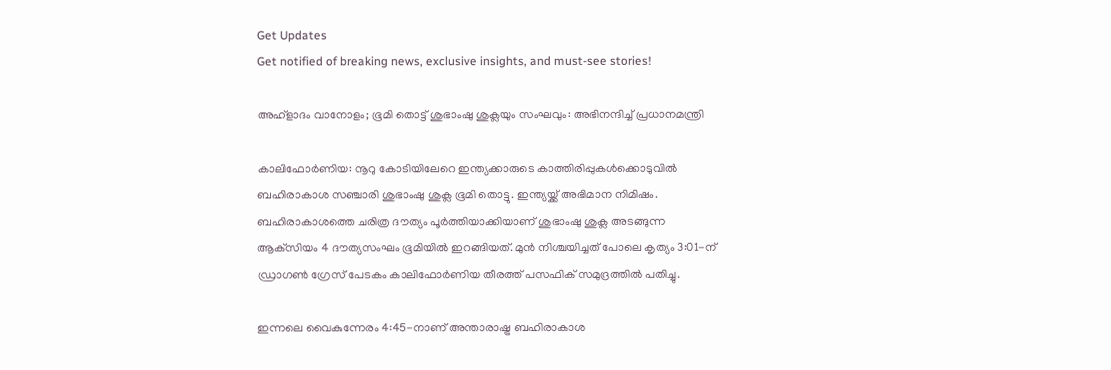Get Updates
Get notified of breaking news, exclusive insights, and must-see stories!

അഹ്‌ളാദം വാനോളം; ഭൂമി തൊട്ട് ശുഭാംഷു ശുക്ലയും സംഘവും: അഭിനന്ദിച്ച് പ്രധാനമന്ത്രി

കാലിഫോര്‍ണിയ: നൂറു കോടിയിലേറെ ഇന്ത്യക്കാരുടെ കാത്തിരിപ്പുകള്‍ക്കൊടുവില്‍ ബഹിരാകാശ സഞ്ചാരി ശുഭാംഷു ശുക്ല ഭൂമി തൊട്ടു. ഇന്ത്യയ്ക്ക് അഭിമാന നിമിഷം. ബഹിരാകാശത്തെ ചരിത്ര ദൗത്യം പൂര്‍ത്തിയാക്കിയാണ് ശുഭാംഷു ശുക്ല അടങ്ങുന്ന ആക്‌സിയം 4 ദൗത്യസംഘം ഭൂമിയില്‍ ഇറങ്ങിയത്. മുന്‍ നിശ്ചയിച്ചത് പോലെ കൃത്യം 3:01-ന് ഡ്രാഗണ്‍ ഗ്രേസ് പേടകം കാലിഫോര്‍ണിയ തീരത്ത് പസഫിക് സമുദ്രത്തില്‍ പതിച്ചു.

ഇന്നലെ വൈകുന്നേരം 4:45-നാണ് അന്താരാഷ്ട്ര ബഹിരാകാശ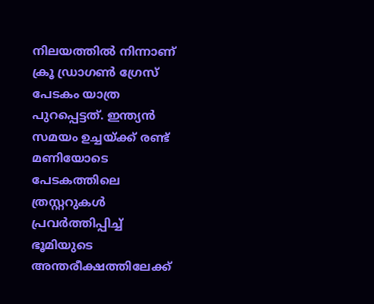നിലയത്തില്‍ നിന്നാണ് ക്രൂ ഡ്രാഗണ്‍ ഗ്രേസ് പേടകം യാത്ര പുറപ്പെട്ടത്. ഇന്ത്യന്‍ സമയം ഉച്ചയ്ക്ക് രണ്ട് മണിയോടെ പേടകത്തിലെ ത്രസ്റ്ററുകള്‍ പ്രവര്‍ത്തിപ്പിച്ച് ഭൂമിയുടെ അന്തരീക്ഷത്തിലേക്ക്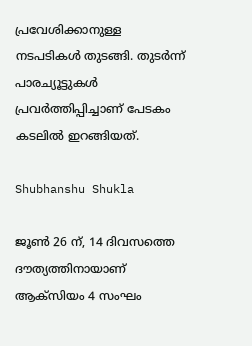പ്രവേശിക്കാനുള്ള നടപടികള്‍ തുടങ്ങി. തുടര്‍ന്ന് പാരച്യൂട്ടുകള്‍ പ്രവര്‍ത്തിപ്പിച്ചാണ് പേടകം കടലില്‍ ഇറങ്ങിയത്.

Shubhanshu Shukla

ജൂണ്‍ 26 ന്, 14 ദിവസത്തെ ദൗത്യത്തിനായാണ് ആക്‌സിയം 4 സംഘം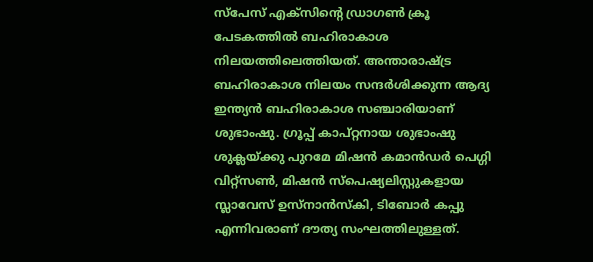സ്പേസ് എക്സിന്റെ ഡ്രാഗണ്‍ ക്രൂ പേടകത്തില്‍ ബഹിരാകാശ നിലയത്തിലെത്തിയത്. അന്താരാഷ്ട്ര ബഹിരാകാശ നിലയം സന്ദര്‍ശിക്കുന്ന ആദ്യ ഇന്ത്യന്‍ ബഹിരാകാശ സഞ്ചാരിയാണ് ശുഭാംഷു. ഗ്രൂപ്പ് കാപ്റ്റനായ ശുഭാംഷു ശുക്ലയ്ക്കു പുറമേ മിഷന്‍ കമാന്‍ഡര്‍ പെഗ്ഗി വിറ്റ്സണ്‍, മിഷന്‍ സ്പെഷ്യലിസ്റ്റുകളായ സ്ലാവേസ് ഉസ്‌നാന്‍സ്‌കി, ടിബോര്‍ കപ്പു എന്നിവരാണ് ദൗത്യ സംഘത്തിലുള്ളത്.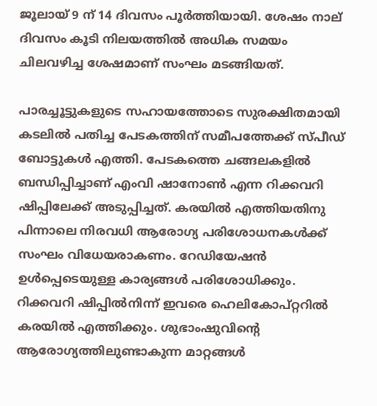ജൂലായ് 9 ന് 14 ദിവസം പൂര്‍ത്തിയായി. ശേഷം നാല് ദിവസം കൂടി നിലയത്തില്‍ അധിക സമയം ചിലവഴിച്ച ശേഷമാണ് സംഘം മടങ്ങിയത്.

പാരച്ചൂട്ടുകളുടെ സഹായത്തോടെ സുരക്ഷിതമായി കടലില്‍ പതിച്ച പേടകത്തിന് സമീപത്തേക്ക് സ്പീഡ് ബോട്ടുകള്‍ എത്തി. പേടകത്തെ ചങ്ങലകളില്‍ ബന്ധിപ്പിച്ചാണ് എംവി ഷാനോണ്‍ എന്ന റിക്കവറി ഷിപ്പിലേക്ക് അടുപ്പിച്ചത്. കരയില്‍ എത്തിയതിനു പിന്നാലെ നിരവധി ആരോഗ്യ പരിശോധനകള്‍ക്ക് സംഘം വിധേയരാകണം. റേഡിയേഷന്‍ ഉള്‍പ്പെടെയുള്ള കാര്യങ്ങള്‍ പരിശോധിക്കും. റിക്കവറി ഷിപ്പില്‍നിന്ന് ഇവരെ ഹെലികോപ്റ്ററില്‍ കരയില്‍ എത്തിക്കും. ശുഭാംഷുവിന്റെ ആരോഗ്യത്തിലുണ്ടാകുന്ന മാറ്റങ്ങള്‍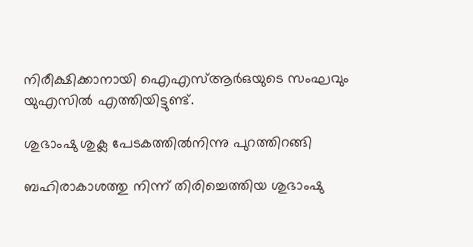നിരീക്ഷിക്കാനായി ഐഎസ്ആര്‍ഒയുടെ സംഘവും യുഎസില്‍ എത്തിയിട്ടുണ്ട്.

ശുഭാംഷു ശുക്ല പേടകത്തില്‍നിന്നു പുറത്തിറങ്ങി

ബഹിരാകാശത്തു നിന്ന് തിരിച്ചെത്തിയ ശുഭാംഷു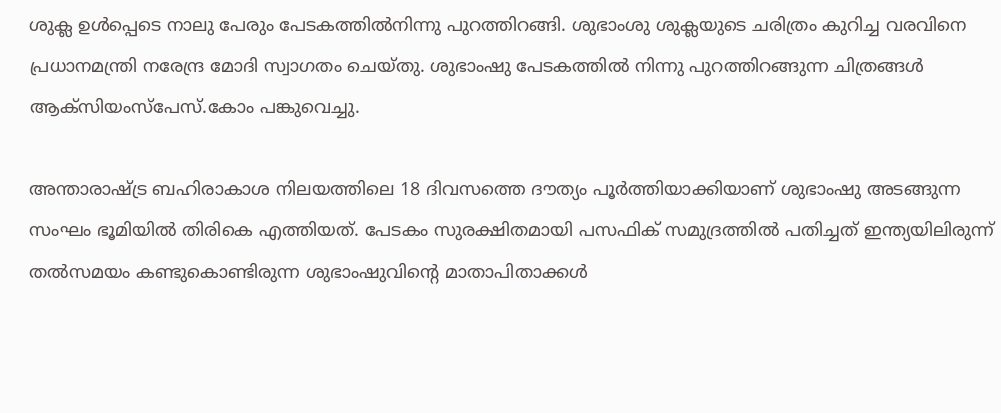ശുക്ല ഉള്‍പ്പെടെ നാലു പേരും പേടകത്തില്‍നിന്നു പുറത്തിറങ്ങി. ശുഭാംശു ശുക്ലയുടെ ചരിത്രം കുറിച്ച വരവിനെ പ്രധാനമന്ത്രി നരേന്ദ്ര മോദി സ്വാഗതം ചെയ്തു. ശുഭാംഷു പേടകത്തില്‍ നിന്നു പുറത്തിറങ്ങുന്ന ചിത്രങ്ങള്‍ ആക്‌സിയംസ്‌പേസ്.കോം പങ്കുവെച്ചു.

അന്താരാഷ്ട്ര ബഹിരാകാശ നിലയത്തിലെ 18 ദിവസത്തെ ദൗത്യം പൂര്‍ത്തിയാക്കിയാണ് ശുഭാംഷു അടങ്ങുന്ന സംഘം ഭൂമിയില്‍ തിരികെ എത്തിയത്. പേടകം സുരക്ഷിതമായി പസഫിക് സമുദ്രത്തില്‍ പതിച്ചത് ഇന്ത്യയിലിരുന്ന് തല്‍സമയം കണ്ടുകൊണ്ടിരുന്ന ശുഭാംഷുവിന്റെ മാതാപിതാക്കള്‍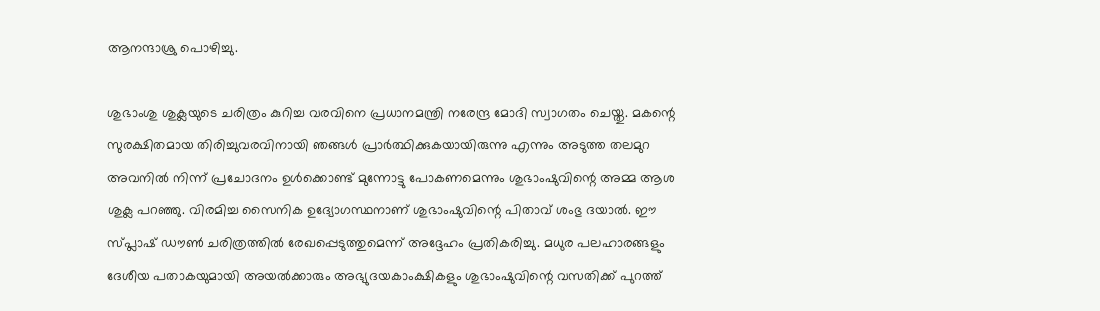ആനന്ദാശ്രു പൊഴിച്ചു.

ശുഭാംശു ശുക്ലയുടെ ചരിത്രം കുറിച്ച വരവിനെ പ്രധാനമന്ത്രി നരേന്ദ്ര മോദി സ്വാഗതം ചെയ്തു. മകന്റെ സുരക്ഷിതമായ തിരിച്ചുവരവിനായി ഞങ്ങള്‍ പ്രാര്‍ത്ഥിക്കുകയായിരുന്നു എന്നും അടുത്ത തലമുറ അവനില്‍ നിന്ന് പ്രചോദനം ഉള്‍ക്കൊണ്ട് മുന്നോട്ടു പോകണമെന്നും ശുഭാംഷുവിന്റെ അമ്മ ആശ ശുക്ല പറഞ്ഞു. വിരമിച്ച സൈനിക ഉദ്യോഗസ്ഥനാണ് ശുഭാംഷുവിന്റെ പിതാവ് ശംഭു ദയാല്‍. ഈ സ്പ്ലാഷ് ഡൗണ്‍ ചരിത്രത്തില്‍ രേഖപ്പെടുത്തുമെന്ന് അദ്ദേഹം പ്രതികരിച്ചു. മധുര പലഹാരങ്ങളും ദേശീയ പതാകയുമായി അയല്‍ക്കാരും അഭ്യുദയകാംക്ഷികളും ശുഭാംഷുവിന്റെ വസതിക്ക് പുറത്ത്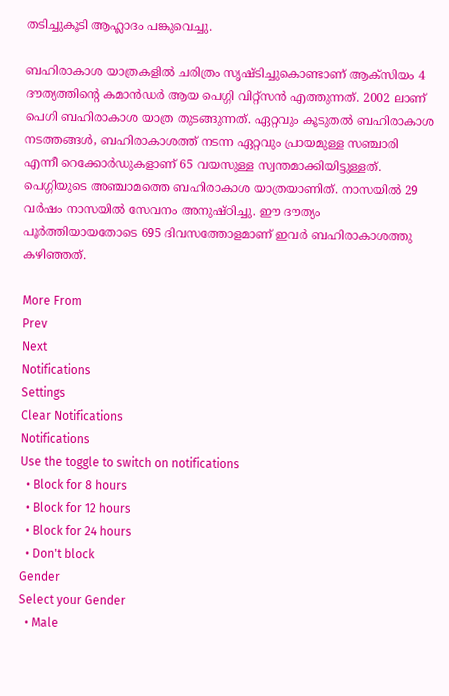തടിച്ചുകൂടി ആഹ്ലാദം പങ്കുവെച്ചു.

ബഹിരാകാശ യാത്രകളില്‍ ചരിത്രം സൃഷ്ടിച്ചുകൊണ്ടാണ് ആക്‌സിയം 4 ദൗത്യത്തിന്റെ കമാന്‍ഡര്‍ ആയ പെഗ്ഗി വിറ്റ്‌സന്‍ എത്തുന്നത്. 2002 ലാണ് പെഗി ബഹിരാകാശ യാത്ര തുടങ്ങുന്നത്. ഏറ്റവും കൂടുതല്‍ ബഹിരാകാശ നടത്തങ്ങള്‍, ബഹിരാകാശത്ത് നടന്ന ഏറ്റവും പ്രായമുള്ള സഞ്ചാരി എന്നീ റെക്കോര്‍ഡുകളാണ് 65 വയസുള്ള സ്വന്തമാക്കിയിട്ടുള്ളത്. പെഗ്ഗിയുടെ അഞ്ചാമത്തെ ബഹിരാകാശ യാത്രയാണിത്. നാസയില്‍ 29 വര്‍ഷം നാസയില്‍ സേവനം അനുഷ്ഠിച്ചു. ഈ ദൗത്യം പൂര്‍ത്തിയായതോടെ 695 ദിവസത്തോളമാണ് ഇവര്‍ ബഹിരാകാശത്തു കഴിഞ്ഞത്.

More From
Prev
Next
Notifications
Settings
Clear Notifications
Notifications
Use the toggle to switch on notifications
  • Block for 8 hours
  • Block for 12 hours
  • Block for 24 hours
  • Don't block
Gender
Select your Gender
  • Male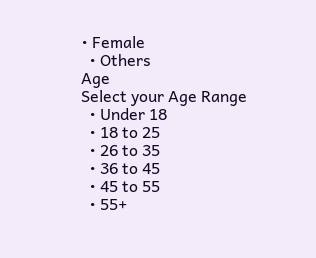• Female
  • Others
Age
Select your Age Range
  • Under 18
  • 18 to 25
  • 26 to 35
  • 36 to 45
  • 45 to 55
  • 55+